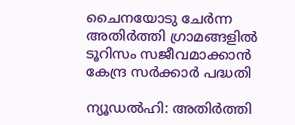ചൈനയോടു ചേർന്ന അതിർത്തി ഗ്രാമങ്ങളിൽ ടൂറിസം സജീവമാക്കാൻ കേന്ദ്ര സർക്കാർ പദ്ധതി

ന്യൂഡൽഹി: അതിർത്തി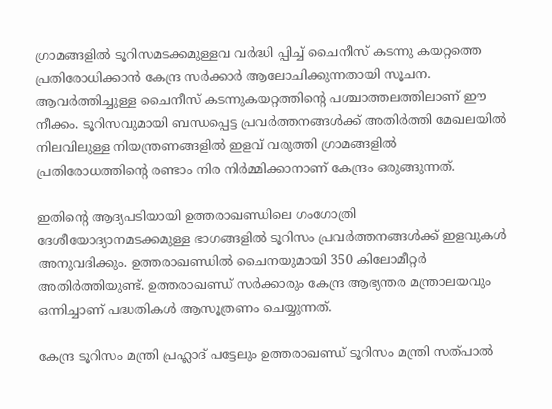ഗ്രാമങ്ങളിൽ ടൂറിസമടക്കമുള്ളവ വർദ്ധി പ്പിച്ച് ചൈനീസ് കടന്നു കയറ്റത്തെ പ്രതിരോധിക്കാൻ കേന്ദ്ര സർക്കാർ ആലോചിക്കുന്നതായി സൂചന. ആവർത്തിച്ചുള്ള ചൈനീസ് കടന്നുകയറ്റത്തിന്റെ പശ്ചാത്തലത്തിലാണ് ഈ നീക്കം. ടൂറിസവുമായി ബന്ധപ്പെട്ട പ്രവർത്തനങ്ങൾക്ക് അതിർത്തി മേഖലയിൽ നിലവിലുള്ള നിയന്ത്രണങ്ങളിൽ ഇളവ് വരുത്തി ഗ്രാമങ്ങളിൽ പ്രതിരോധത്തിന്റെ രണ്ടാം നിര നിർമ്മിക്കാനാണ് കേന്ദ്രം ഒരുങ്ങുന്നത്.

ഇതിൻ്റെ ആദ്യപടിയായി ഉത്തരാഖണ്ഡിലെ ഗംഗോത്രി ദേശീയോദ്യാനമടക്കമുള്ള ഭാഗങ്ങളിൽ ടൂറിസം പ്രവർത്തനങ്ങൾക്ക് ഇളവുകൾ അനുവദിക്കും. ഉത്തരാഖണ്ഡിൽ ചൈനയുമായി 350 കിലോമീറ്റർ അതിർത്തിയുണ്ട്. ഉത്തരാഖണ്ഡ് സർക്കാരും കേന്ദ്ര ആഭ്യന്തര മന്ത്രാലയവും ഒന്നിച്ചാണ് പദ്ധതികൾ ആസൂത്രണം ചെയ്യുന്നത്.

കേന്ദ്ര ടൂറിസം മന്ത്രി പ്രഹ്ലാദ് പട്ടേലും ഉത്തരാഖണ്ഡ് ടൂറിസം മന്ത്രി സത്പാൽ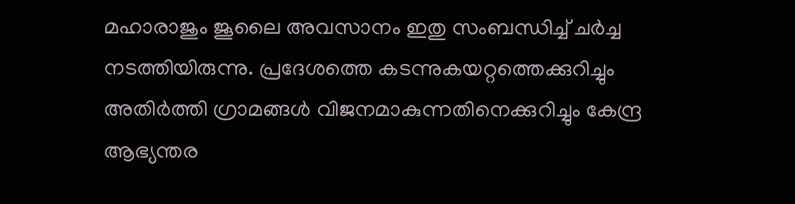മഹാരാജും ജൂലൈ അവസാനം ഇതു സംബന്ധിച്ച് ചർച്ച നടത്തിയിരുന്നു. പ്രദേശത്തെ കടന്നുകയറ്റത്തെക്കുറിച്ചും അതിർത്തി ഗ്രാമങ്ങൾ വിജനമാകുന്നതിനെക്കുറിച്ചും കേന്ദ്ര ആഭ്യന്തര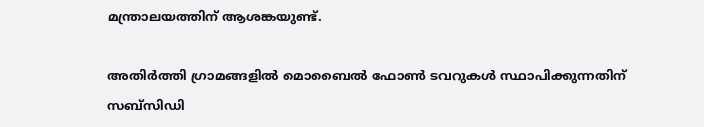മന്ത്രാലയത്തിന് ആശങ്കയുണ്ട്.

അതിർത്തി ഗ്രാമങ്ങളിൽ മൊബൈൽ ഫോൺ ടവറുകൾ സ്ഥാപിക്കുന്നതിന് സബ്സിഡി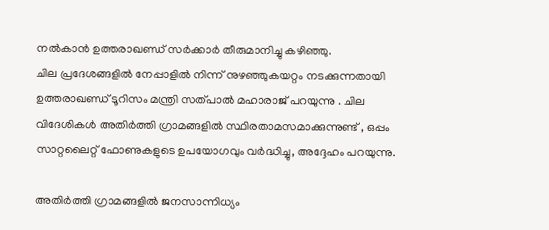നൽകാൻ ഉത്തരാഖണ്ഡ് സർക്കാർ തീരുമാനിച്ചു കഴിഞ്ഞു.
ചില പ്രദേശങ്ങളിൽ നേപ്പാളിൽ നിന്ന് നുഴഞ്ഞുകയറ്റം നടക്കുന്നതായി ഉത്തരാഖണ്ഡ് ടൂറിസം മന്ത്രി സത്പാൽ മഹാരാജ് പറയുന്നു . ചില വിദേശികൾ അതിർത്തി ഗ്രാമങ്ങളിൽ സ്ഥിരതാമസമാക്കുന്നുണ്ട് , ഒപ്പം സാറ്റലൈറ്റ് ഫോണുകളുടെ ഉപയോഗവും വർദ്ധിച്ചു, അദ്ദേഹം പറയുന്നു.

അതിർത്തി ഗ്രാമങ്ങളിൽ ജനസാന്നിധ്യം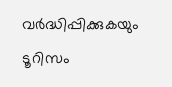വർദ്ധിപ്പിക്കുകയും ടൂറിസം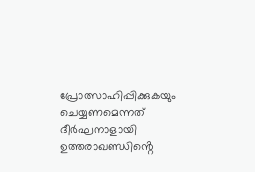പ്രോത്സാഹിപ്പിക്കുകയും ചെയ്യണമെന്നത് ദീർഘനാളായി ഉത്തരാഖണ്ഡിൻ്റെ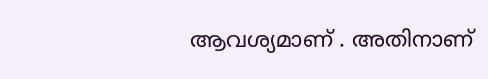ആവശ്യമാണ് . അതിനാണ്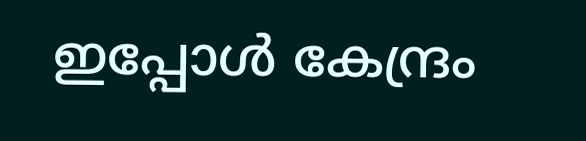ഇപ്പോൾ കേന്ദ്രം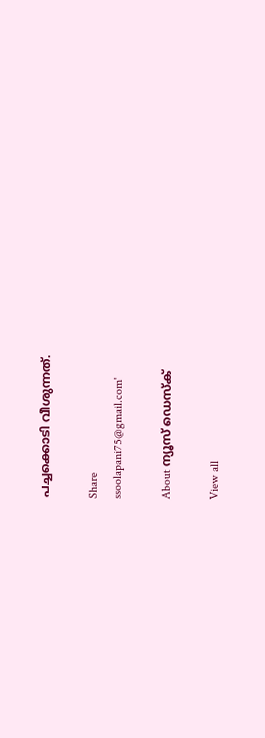പച്ചക്കൊടി വീശുന്നത്.

Share
ssoolapani75@gmail.com'

About ന്യൂസ് ഡെസ്ക്

View all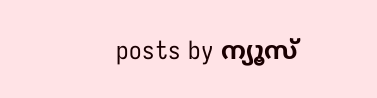posts by ന്യൂസ്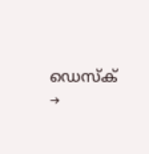ഡെസ്ക് →